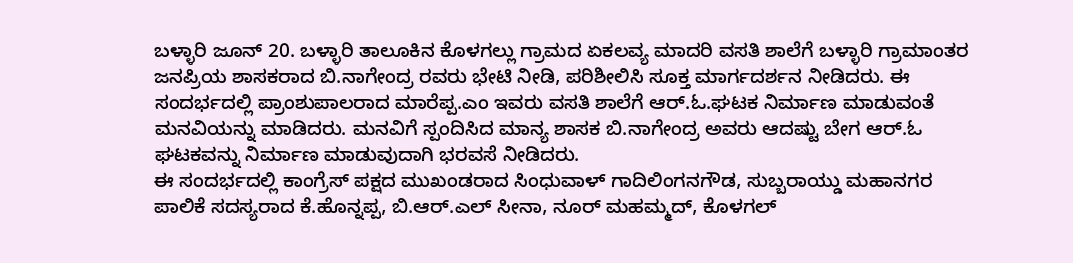ಬಳ್ಳಾರಿ ಜೂನ್ 20. ಬಳ್ಳಾರಿ ತಾಲೂಕಿನ ಕೊಳಗಲ್ಲು ಗ್ರಾಮದ ಏಕಲವ್ಯ ಮಾದರಿ ವಸತಿ ಶಾಲೆಗೆ ಬಳ್ಳಾರಿ ಗ್ರಾಮಾಂತರ ಜನಪ್ರಿಯ ಶಾಸಕರಾದ ಬಿ.ನಾಗೇಂದ್ರ ರವರು ಭೇಟಿ ನೀಡಿ, ಪರಿಶೀಲಿಸಿ ಸೂಕ್ತ ಮಾರ್ಗದರ್ಶನ ನೀಡಿದರು. ಈ ಸಂದರ್ಭದಲ್ಲಿ ಪ್ರಾಂಶುಪಾಲರಾದ ಮಾರೆಪ್ಪ.ಎಂ ಇವರು ವಸತಿ ಶಾಲೆಗೆ ಆರ್.ಓ.ಘಟಕ ನಿರ್ಮಾಣ ಮಾಡುವಂತೆ ಮನವಿಯನ್ನು ಮಾಡಿದರು. ಮನವಿಗೆ ಸ್ಪಂದಿಸಿದ ಮಾನ್ಯ ಶಾಸಕ ಬಿ.ನಾಗೇಂದ್ರ ಅವರು ಆದಷ್ಟು ಬೇಗ ಆರ್.ಓ ಘಟಕವನ್ನು ನಿರ್ಮಾಣ ಮಾಡುವುದಾಗಿ ಭರವಸೆ ನೀಡಿದರು.
ಈ ಸಂದರ್ಭದಲ್ಲಿ ಕಾಂಗ್ರೆಸ್ ಪಕ್ಷದ ಮುಖಂಡರಾದ ಸಿಂಧುವಾಳ್ ಗಾದಿಲಿಂಗನಗೌಡ, ಸುಬ್ಬರಾಯ್ಡು ಮಹಾನಗರ ಪಾಲಿಕೆ ಸದಸ್ಯರಾದ ಕೆ.ಹೊನ್ನಪ್ಪ, ಬಿ.ಆರ್.ಎಲ್ ಸೀನಾ, ನೂರ್ ಮಹಮ್ಮದ್, ಕೊಳಗಲ್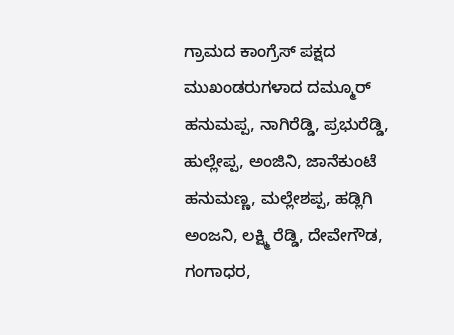ಗ್ರಾಮದ ಕಾಂಗ್ರೆಸ್ ಪಕ್ಷದ ಮುಖಂಡರುಗಳಾದ ದಮ್ಮೂರ್ ಹನುಮಪ್ಪ, ನಾಗಿರೆಡ್ಡಿ, ಪ್ರಭುರೆಡ್ಡಿ, ಹುಲ್ಲೇಪ್ಪ, ಅಂಜಿನಿ, ಜಾನೆಕುಂಟೆ ಹನುಮಣ್ಣ, ಮಲ್ಲೇಶಪ್ಪ, ಹಡ್ಲಿಗಿ ಅಂಜನಿ, ಲಕ್ಷ್ಮಿ ರೆಡ್ಡಿ, ದೇವೇಗೌಡ, ಗಂಗಾಧರ,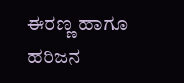ಈರಣ್ಣ ಹಾಗೂ ಹರಿಜನ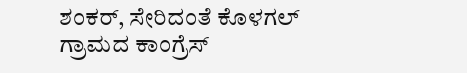ಶಂಕರ್, ಸೇರಿದಂತೆ ಕೊಳಗಲ್ ಗ್ರಾಮದ ಕಾಂಗ್ರೆಸ್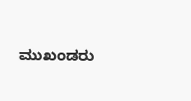ಮುಖಂಡರು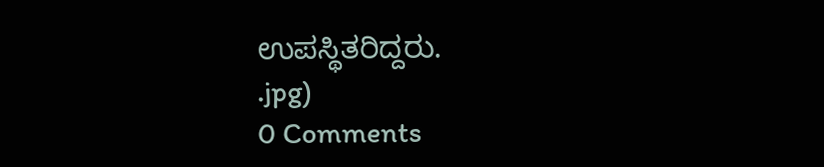ಉಪಸ್ಥಿತರಿದ್ದರು.
.jpg)
0 Comments